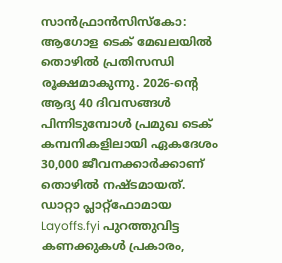സാൻഫ്രാൻസിസ്കോ: ആഗോള ടെക് മേഖലയിൽ തൊഴിൽ പ്രതിസന്ധി രൂക്ഷമാകുന്നു. 2026-ന്റെ ആദ്യ 40 ദിവസങ്ങൾ പിന്നിടുമ്പോൾ പ്രമുഖ ടെക് കമ്പനികളിലായി ഏകദേശം 30,000 ജീവനക്കാർക്കാണ് തൊഴിൽ നഷ്ടമായത്. ഡാറ്റാ പ്ലാറ്റ്ഫോമായ Layoffs.fyi പുറത്തുവിട്ട കണക്കുകൾ പ്രകാരം,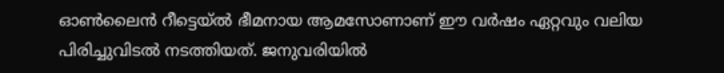ഓൺലൈൻ റീട്ടെയ്ൽ ഭീമനായ ആമസോണാണ് ഈ വർഷം ഏറ്റവും വലിയ പിരിച്ചുവിടൽ നടത്തിയത്. ജനുവരിയിൽ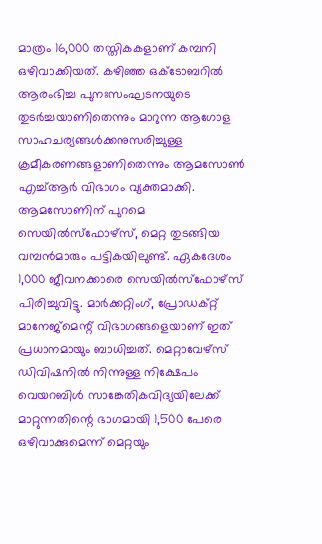മാത്രം 16,000 തസ്തികകളാണ് കമ്പനി ഒഴിവാക്കിയത്. കഴിഞ്ഞ ഒക്ടോബറിൽ ആരംഭിച്ച പുനഃസംഘടനയുടെ തുടർച്ചയാണിതെന്നും മാറുന്ന ആഗോള സാഹചര്യങ്ങൾക്കനുസരിച്ചുള്ള ക്രമീകരണങ്ങളാണിതെന്നും ആമസോൺ എച്ച്ആർ വിഭാഗം വ്യക്തമാക്കി.
ആമസോണിന് പുറമെ സെയിൽസ്ഫോഴ്സ്, മെറ്റ തുടങ്ങിയ വമ്പൻമാരും പട്ടികയിലുണ്ട്. ഏകദേശം 1,000 ജീവനക്കാരെ സെയിൽസ്ഫോഴ്സ് പിരിച്ചുവിട്ടു. മാർക്കറ്റിംഗ്, പ്രോഡക്റ്റ് മാനേജ്മെന്റ് വിഭാഗങ്ങളെയാണ് ഇത് പ്രധാനമായും ബാധിച്ചത്. മെറ്റാവേഴ്സ് ഡിവിഷനിൽ നിന്നുള്ള നിക്ഷേപം വെയറബിൾ സാങ്കേതികവിദ്യയിലേക്ക് മാറ്റുന്നതിന്റെ ഭാഗമായി 1,500 പേരെ ഒഴിവാക്കുമെന്ന് മെറ്റയും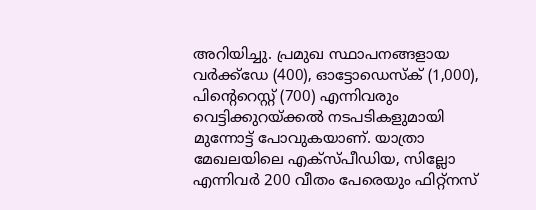അറിയിച്ചു. പ്രമുഖ സ്ഥാപനങ്ങളായ വർക്ക്ഡേ (400), ഓട്ടോഡെസ്ക് (1,000), പിന്റെറെസ്റ്റ് (700) എന്നിവരും വെട്ടിക്കുറയ്ക്കൽ നടപടികളുമായി മുന്നോട്ട് പോവുകയാണ്. യാത്രാ മേഖലയിലെ എക്സ്പീഡിയ, സില്ലോ എന്നിവർ 200 വീതം പേരെയും ഫിറ്റ്നസ്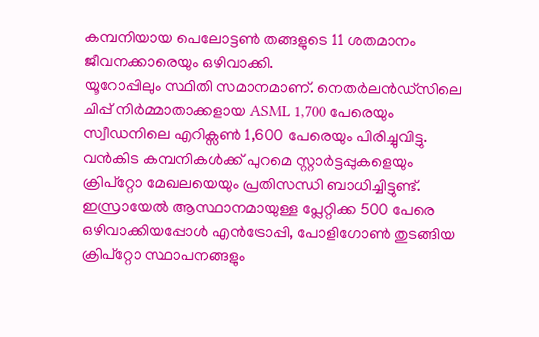കമ്പനിയായ പെലോട്ടൺ തങ്ങളുടെ 11 ശതമാനം ജീവനക്കാരെയും ഒഴിവാക്കി.
യൂറോപ്പിലും സ്ഥിതി സമാനമാണ്. നെതർലൻഡ്സിലെ ചിപ്പ് നിർമ്മാതാക്കളായ ASML 1,700 പേരെയും സ്വീഡനിലെ എറിക്സൺ 1,600 പേരെയും പിരിച്ചുവിട്ടു. വൻകിട കമ്പനികൾക്ക് പുറമെ സ്റ്റാർട്ടപ്പുകളെയും ക്രിപ്റ്റോ മേഖലയെയും പ്രതിസന്ധി ബാധിച്ചിട്ടുണ്ട്. ഇസ്രായേൽ ആസ്ഥാനമായുള്ള പ്ലേറ്റിക്ക 500 പേരെ ഒഴിവാക്കിയപ്പോൾ എൻട്രോപ്പി, പോളിഗോൺ തുടങ്ങിയ ക്രിപ്റ്റോ സ്ഥാപനങ്ങളും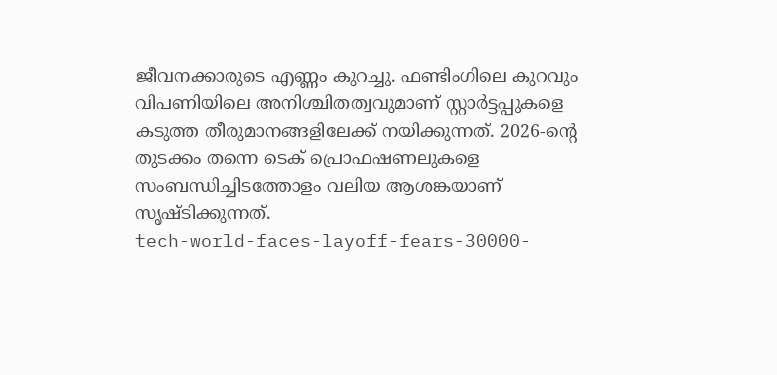ജീവനക്കാരുടെ എണ്ണം കുറച്ചു. ഫണ്ടിംഗിലെ കുറവും വിപണിയിലെ അനിശ്ചിതത്വവുമാണ് സ്റ്റാർട്ടപ്പുകളെ കടുത്ത തീരുമാനങ്ങളിലേക്ക് നയിക്കുന്നത്. 2026-ന്റെ തുടക്കം തന്നെ ടെക് പ്രൊഫഷണലുകളെ സംബന്ധിച്ചിടത്തോളം വലിയ ആശങ്കയാണ് സൃഷ്ടിക്കുന്നത്.
tech-world-faces-layoff-fears-30000-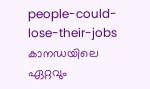people-could-lose-their-jobs
കാനഡയിലെ ഏറ്റവും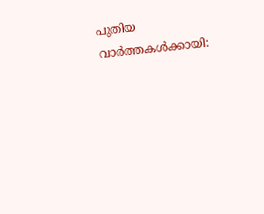പുതിയ വാർത്തകൾക്കായി: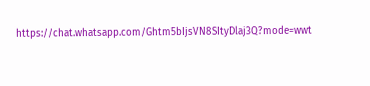https://chat.whatsapp.com/Ghtm5bIjsVN8SItyDlaj3Q?mode=wwt